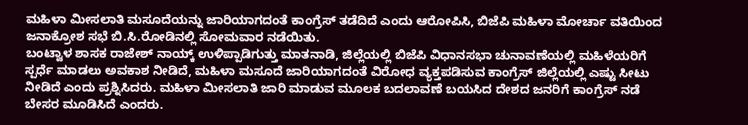ಮಹಿಳಾ ಮೀಸಲಾತಿ ಮಸೂದೆಯನ್ನು ಜಾರಿಯಾಗದಂತೆ ಕಾಂಗ್ರೆಸ್ ತಡೆದಿದೆ ಎಂದು ಆರೋಪಿಸಿ, ಬಿಜೆಪಿ ಮಹಿಳಾ ಮೋರ್ಚಾ ವತಿಯಿಂದ ಜನಾಕ್ರೋಶ ಸಭೆ ಬಿ.ಸಿ.ರೋಡಿನಲ್ಲಿ ಸೋಮವಾರ ನಡೆಯಿತು.
ಬಂಟ್ವಾಳ ಶಾಸಕ ರಾಜೇಶ್ ನಾಯ್ಕ್ ಉಳಿಪ್ಪಾಡಿಗುತ್ತು ಮಾತನಾಡಿ, ಜಿಲ್ಲೆಯಲ್ಲಿ ಬಿಜೆಪಿ ವಿಧಾನಸಭಾ ಚುನಾವಣೆಯಲ್ಲಿ ಮಹಿಳೆಯರಿಗೆ ಸ್ಪರ್ಧೆ ಮಾಡಲು ಅವಕಾಶ ನೀಡಿದೆ, ಮಹಿಳಾ ಮಸೂದೆ ಜಾರಿಯಾಗದಂತೆ ವಿರೋಧ ವ್ಯಕ್ತಪಡಿಸುವ ಕಾಂಗ್ರೆಸ್ ಜಿಲ್ಲೆಯಲ್ಲಿ ಎಷ್ಟು ಸೀಟು ನೀಡಿದೆ ಎಂದು ಪ್ರಶ್ನಿಸಿದರು. ಮಹಿಳಾ ಮೀಸಲಾತಿ ಜಾರಿ ಮಾಡುವ ಮೂಲಕ ಬದಲಾವಣೆ ಬಯಸಿದ ದೇಶದ ಜನರಿಗೆ ಕಾಂಗ್ರೆಸ್ ನಡೆ ಬೇಸರ ಮೂಡಿಸಿದೆ ಎಂದರು.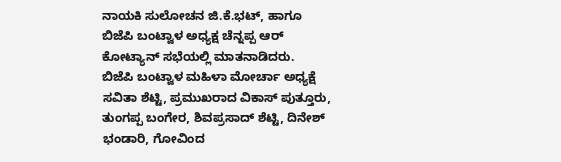ನಾಯಕಿ ಸುಲೋಚನ ಜಿ.ಕೆ.ಭಟ್, ಹಾಗೂ ಬಿಜೆಪಿ ಬಂಟ್ವಾಳ ಅಧ್ಯಕ್ಷ ಚೆನ್ನಪ್ಪ ಆರ್ ಕೋಟ್ಯಾನ್ ಸಭೆಯಲ್ಲಿ ಮಾತನಾಡಿದರು.
ಬಿಜೆಪಿ ಬಂಟ್ವಾಳ ಮಹಿಳಾ ಮೋರ್ಚಾ ಅಧ್ಯಕ್ಷೆ ಸವಿತಾ ಶೆಟ್ಟಿ, ಪ್ರಮುಖರಾದ ವಿಕಾಸ್ ಪುತ್ತೂರು, ತುಂಗಪ್ಪ ಬಂಗೇರ, ಶಿವಪ್ರಸಾದ್ ಶೆಟ್ಟಿ, ದಿನೇಶ್ ಭಂಡಾರಿ, ಗೋವಿಂದ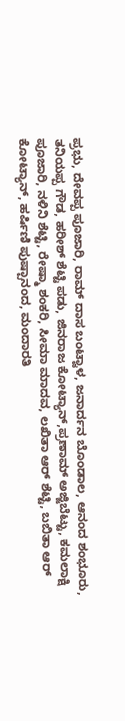ಪ್ರಭು, ದೇವಪ್ಪ ಪೂಜಾರಿ, ರಾಮ್ ದಾಸ ಬಂಟ್ವಾಳ, ಜನಾರ್ದನ ಬೊಂಡಾಲ, ಆನಂದ ಶಂಭೂರು, ತನಿಯಪ್ಪ ಗೌಡ, ಹರೀಶ್ ಶೆಟ್ಟಿ ಪಡು, ಜಿನರಾಜ ಕೋಟ್ಯಾನ್,ಪ್ರಣಾಮ್ ಅಜ್ಜಿಬೆಟ್ಟು, ಕಮಲಾಕ್ಷಿ ಪೂಜಾರಿ, ನಳಿನಿ ಶೆಟ್ಟಿ, ರೇಷ್ಮಾ ಶಂಕರಿ, ಸೀಮಾ ಮಾದವ, ಲಖಿತಾ ಆರ್ ಶೆಟ್ಟಿ, ಬಬಿತಾ ಆರ್ ಕೋಟ್ಯಾನ್, ಹರ್ಷಿಣಿ ಪುಷ್ಪಾನಂದ, ಮಂದಾರತಿ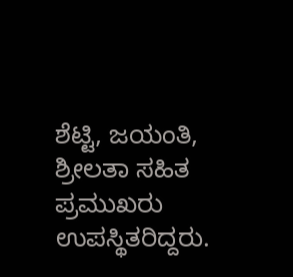ಶೆಟ್ಟಿ, ಜಯಂತಿ, ಶ್ರೀಲತಾ ಸಹಿತ ಪ್ರಮುಖರು ಉಪಸ್ಥಿತರಿದ್ದರು.